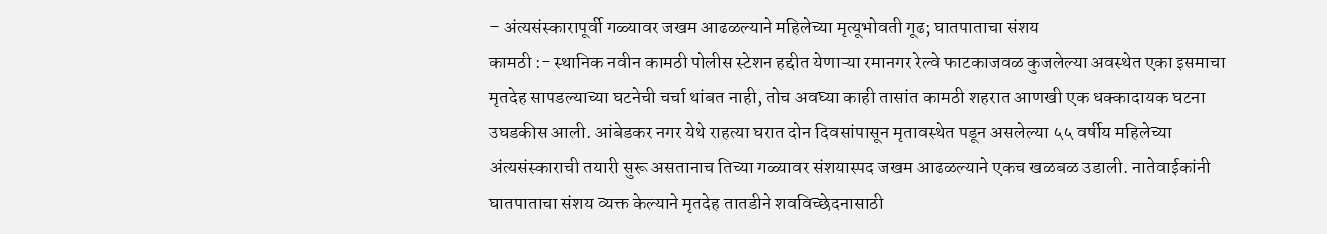– अंत्यसंस्कारापूर्वी गळ्यावर जखम आढळल्याने महिलेच्या मृत्यूभोवती गूढ; घातपाताचा संशय
कामठी :- स्थानिक नवीन कामठी पोलीस स्टेशन हद्दीत येणाऱ्या रमानगर रेल्वे फाटकाजवळ कुजलेल्या अवस्थेत एका इसमाचा मृतदेह सापडल्याच्या घटनेची चर्चा थांबत नाही, तोच अवघ्या काही तासांत कामठी शहरात आणखी एक धक्कादायक घटना उघडकीस आली. आंबेडकर नगर येथे राहत्या घरात दोन दिवसांपासून मृतावस्थेत पडून असलेल्या ५५ वर्षीय महिलेच्या अंत्यसंस्काराची तयारी सुरू असतानाच तिच्या गळ्यावर संशयास्पद जखम आढळल्याने एकच खळबळ उडाली. नातेवाईकांनी घातपाताचा संशय व्यक्त केल्याने मृतदेह तातडीने शवविच्छेदनासाठी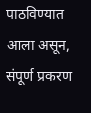पाठविण्यात आला असून, संपूर्ण प्रकरण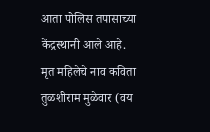आता पोलिस तपासाच्या केंद्रस्थानी आले आहे.
मृत महिलेचे नाव कविता तुळशीराम मुळेवार (वय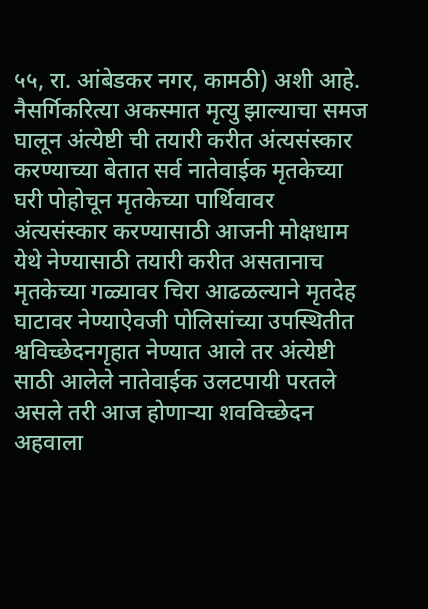५५, रा. आंबेडकर नगर, कामठी) अशी आहे. नैसर्गिकरित्या अकस्मात मृत्यु झाल्याचा समज घालून अंत्येष्टी ची तयारी करीत अंत्यसंस्कार करण्याच्या बेतात सर्व नातेवाईक मृतकेच्या घरी पोहोचून मृतकेच्या पार्थिवावर अंत्यसंस्कार करण्यासाठी आजनी मोक्षधाम येथे नेण्यासाठी तयारी करीत असतानाच मृतकेच्या गळ्यावर चिरा आढळल्याने मृतदेह घाटावर नेण्याऐवजी पोलिसांच्या उपस्थितीत श्वविच्छेदनगृहात नेण्यात आले तर अंत्येष्टी साठी आलेले नातेवाईक उलटपायी परतले असले तरी आज होणाऱ्या शवविच्छेदन अहवाला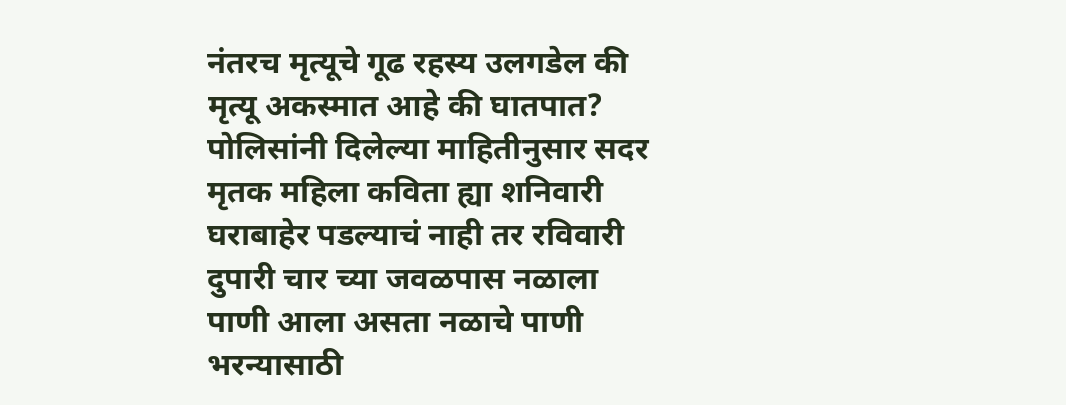नंतरच मृत्यूचे गूढ रहस्य उलगडेल की मृत्यू अकस्मात आहे की घातपात? पोलिसांनी दिलेल्या माहितीनुसार सदर मृतक महिला कविता ह्या शनिवारी घराबाहेर पडल्याचं नाही तर रविवारी दुपारी चार च्या जवळपास नळाला पाणी आला असता नळाचे पाणी भरन्यासाठी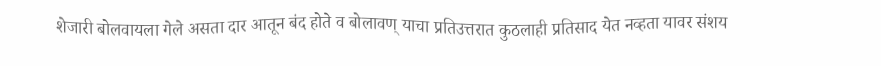शेजारी बोलवायला गेले असता दार आतून बंद होते व बोलावण् याचा प्रतिउत्तरात कुठलाही प्रतिसाद येत नव्हता यावर संशय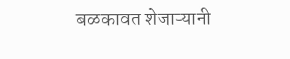बळकावत शेजाऱ्यानी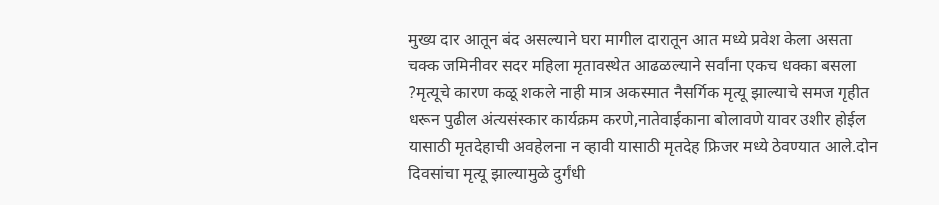मुख्य दार आतून बंद असल्याने घरा मागील दारातून आत मध्ये प्रवेश केला असता चक्क जमिनीवर सदर महिला मृतावस्थेत आढळल्याने सर्वांना एकच धक्का बसला ?मृत्यूचे कारण कळू शकले नाही मात्र अकस्मात नैसर्गिक मृत्यू झाल्याचे समज गृहीत धरून पुढील अंत्यसंस्कार कार्यक्रम करणे,नातेवाईकाना बोलावणे यावर उशीर होईल यासाठी मृतदेहाची अवहेलना न व्हावी यासाठी मृतदेह फ्रिजर मध्ये ठेवण्यात आले.दोन दिवसांचा मृत्यू झाल्यामुळे दुर्गंधी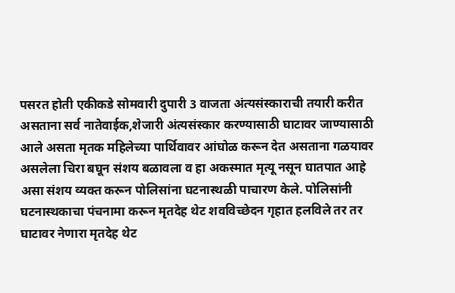पसरत होती एकीकडे सोमवारी दुपारी 3 वाजता अंत्यसंस्काराची तयारी करीत असताना सर्व नातेवाईक,शेजारी अंत्यसंस्कार करण्यासाठी घाटावर जाण्यासाठी आले असता मृतक महिलेच्या पार्थिवावर आंघोळ करून देत असताना गळयावर असलेला चिरा बघून संशय बळावला व हा अकस्मात मृत्यू नसून घातपात आहे असा संशय व्यक्त करून पोलिसांना घटनास्थळी पाचारण केले. पोलिसांनी घटनास्थकाचा पंचनामा करून मृतदेह थेट शवविच्छेदन गृहात हलविले तर तर घाटावर नेणारा मृतदेह थेट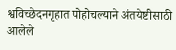श्वविच्छेदनगृहात पोहोचल्याने अंतयेष्टीसाठी आलेले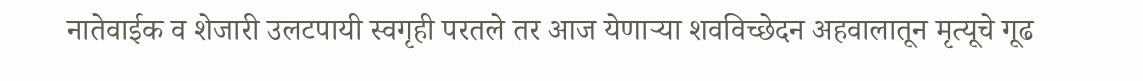नातेवाईक व शेजारी उलटपायी स्वगृही परतले तर आज येणाऱ्या शवविच्छेदन अहवालातून मृत्यूचे गूढ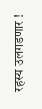रहस्य उलगडणार !